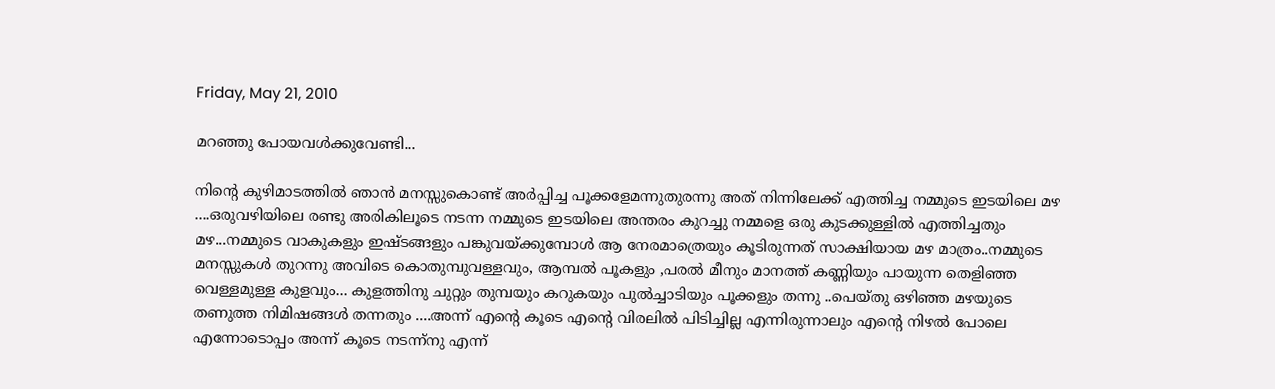Friday, May 21, 2010

മറഞ്ഞു പോയവള്‍ക്കുവേണ്ടി...

നിന്റെ കുഴിമാടത്തില്‍ ഞാന്‍ മനസ്സുകൊണ്ട് അര്‍പ്പിച്ച പൂക്കളേമന്നുതുരന്നു അത് നിന്നിലേക്ക്‌ എത്തിച്ച നമ്മുടെ ഇടയിലെ മഴ ....ഒരുവഴിയിലെ രണ്ടു അരികിലൂടെ നടന്ന നമ്മുടെ ഇടയിലെ അന്തരം കുറച്ചു നമ്മളെ ഒരു കുടക്കുള്ളില്‍ എത്തിച്ചതും മഴ...നമ്മുടെ വാകുകളും ഇഷ്ടങ്ങളും പങ്കുവയ്ക്കുമ്പോള്‍ ആ നേരമാത്രെയും കൂടിരുന്നത് സാക്ഷിയായ മഴ മാത്രം..നമ്മുടെ മനസ്സുകള്‍ തുറന്നു അവിടെ കൊതുമ്പുവള്ളവും, ആമ്പല്‍ പൂകളും ,പരല്‍ മീനും മാനത്ത് കണ്ണിയും പായുന്ന തെളിഞ്ഞ വെള്ളമുള്ള കുളവും... കുളത്തിനു ചുറ്റും തുമ്പയും കറുകയും പുല്‍ച്ചാടിയും പൂക്കളും തന്നു ..പെയ്തു ഒഴിഞ്ഞ മഴയുടെ തണുത്ത നിമിഷങ്ങള്‍ തന്നതും ....അന്ന് എന്റെ കൂടെ എന്റെ വിരലില്‍ പിടിച്ചില്ല എന്നിരുന്നാലും എന്റെ നിഴല്‍ പോലെ എന്നോടൊപ്പം അന്ന് കൂടെ നടന്ന്നു എന്ന്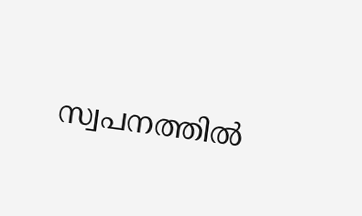സ്വപനത്തില്‍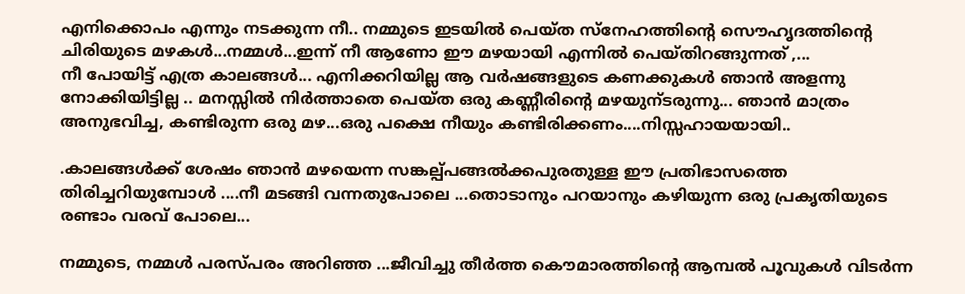എനിക്കൊപം എന്നും നടക്കുന്ന നീ.. നമ്മുടെ ഇടയില്‍ പെയ്ത സ്നേഹത്തിന്റെ സൌഹൃദത്തിന്റെ ചിരിയുടെ മഴകള്‍...നമ്മള്‍...ഇന്ന് നീ ആണോ ഈ മഴയായി എന്നില്‍ പെയ്തിറങ്ങുന്നത് ,...
നീ പോയിട്ട് എത്ര കാലങ്ങള്‍... എനിക്കറിയില്ല ആ വര്‍ഷങ്ങളുടെ കണക്കുകള്‍ ഞാന്‍ അളന്നു നോക്കിയിട്ടില്ല .. മനസ്സില്‍ നിര്‍ത്താതെ പെയ്ത ഒരു കണ്ണീരിന്റെ മഴയുന്ടരുന്നു... ഞാന്‍ മാത്രം അനുഭവിച്ച, കണ്ടിരുന്ന ഒരു മഴ...ഒരു പക്ഷെ നീയും കണ്ടിരിക്കണം....നിസ്സഹായയായി..

.കാലങ്ങള്‍ക്ക് ശേഷം ഞാന്‍ മഴയെന്ന സങ്കല്പ്പങ്ങല്‍ക്കപുരതുള്ള ഈ പ്രതിഭാസത്തെ തിരിച്ചറിയുമ്പോള്‍ ....നീ മടങ്ങി വന്നതുപോലെ ...തൊടാനും പറയാനും കഴിയുന്ന ഒരു പ്രകൃതിയുടെ രണ്ടാം വരവ് പോലെ...

നമ്മുടെ, നമ്മള്‍ പരസ്പരം അറിഞ്ഞ ...ജീവിച്ചു തീര്‍ത്ത കൌമാരത്തിന്റെ ആമ്പല്‍ പൂവുകള്‍ വിടര്‍ന്ന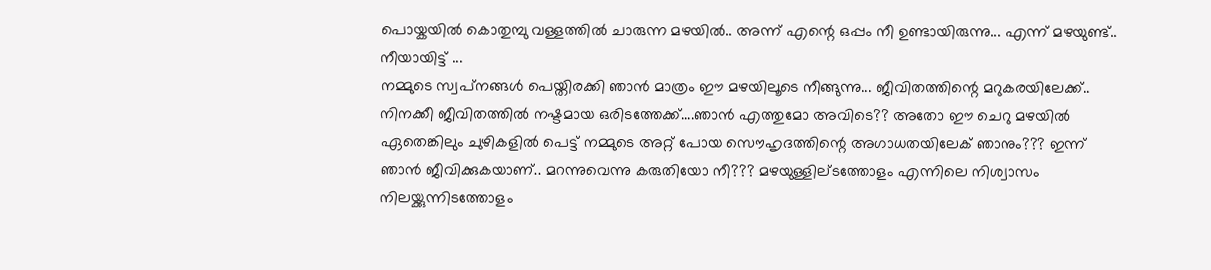പൊയ്കയില്‍ കൊതുമ്പു വള്ളത്തില്‍ ചാരുന്ന മഴയില്‍.. അന്ന് എന്റെ ഒപ്പം നീ ഉണ്ടായിരുന്നു... എന്ന് മഴയുണ്ട്.. നീയായിട്ട് ...
നമ്മുടെ സ്വപ്‌നങ്ങള്‍ പെയ്തിരക്കി ഞാന്‍ മാത്രം ഈ മഴയിലൂടെ നീങ്ങുന്നു... ജീവിതത്തിന്റെ മറുകരയിലേക്ക്.. നിനക്കീ ജീവിതത്തില്‍ നഷ്ടമായ ഒരിടത്തേക്ക്....ഞാന്‍ എത്തുമോ അവിടെ?? അതോ ഈ ചെറു മഴയില്‍ ഏതെങ്കിലും ചുഴികളില്‍ പെട്ട് നമ്മുടെ അറ്റ് പോയ സൌഹൃദത്തിന്റെ അഗാധതയിലേക് ഞാനും??? ഇന്ന് ഞാന്‍ ജീവിക്കുകയാണ്.. മറന്നുവെന്നു കരുതിയോ നീ??? മഴയുള്ളില്ടത്തോളം എന്നിലെ നിശ്വാസം നിലയ്ക്കുന്നിടത്തോളം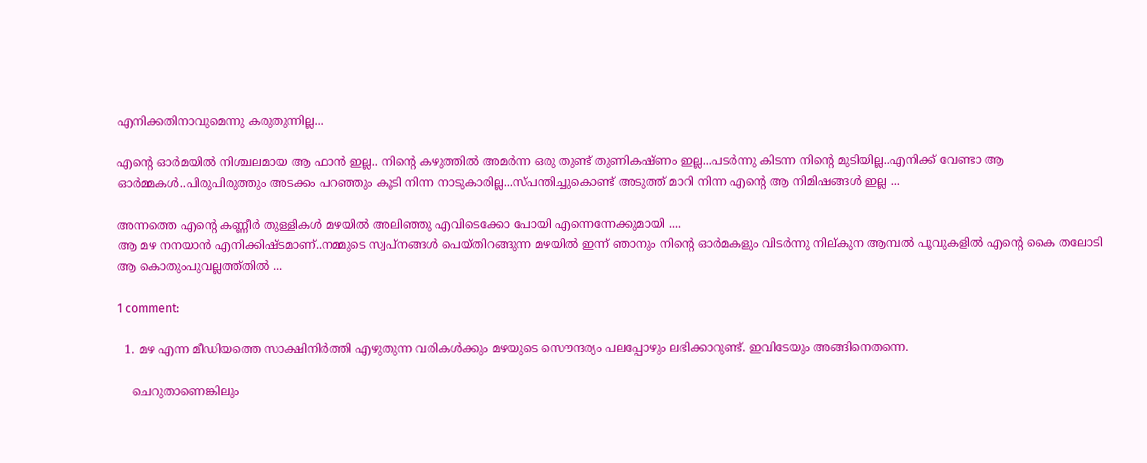എനിക്കതിനാവുമെന്നു കരുതുന്നില്ല...

എന്റെ ഓര്‍മയില്‍ നിശ്ചലമായ ആ ഫാന്‍ ഇല്ല.. നിന്റെ കഴുത്തില്‍ അമര്‍ന്ന ഒരു തുണ്ട് തുണികഷ്ണം ഇല്ല...പടര്‍ന്നു കിടന്ന നിന്റെ മുടിയില്ല..എനിക്ക് വേണ്ടാ ആ ഓര്‍മ്മകള്‍..പിരുപിരുത്തും അടക്കം പറഞ്ഞും കൂടി നിന്ന നാടുകാരില്ല...സ്പന്തിച്ചുകൊണ്ട് അടുത്ത് മാറി നിന്ന എന്റെ ആ നിമിഷങ്ങള്‍ ഇല്ല ...

അന്നത്തെ എന്റെ കണ്ണീര്‍ തുള്ളികള്‍ മഴയില്‍ അലിഞ്ഞു എവിടെക്കോ പോയി എന്നെന്നേക്കുമായി ....
ആ മഴ നനയാന്‍ എനിക്കിഷ്ടമാണ്..നമ്മുടെ സ്വപ്‌നങ്ങള്‍ പെയ്തിറങ്ങുന്ന മഴയില്‍ ഇന്ന് ഞാനും നിന്റെ ഓര്‍മകളും വിടര്‍ന്നു നില്കുന ആമ്പല്‍ പൂവുകളില്‍ എന്റെ കൈ തലോടി ആ കൊതുംപുവല്ലത്ത്തില്‍ ...

1 comment:

  1. മഴ എന്ന മീഡിയത്തെ സാക്ഷിനിര്‍ത്തി എഴുതുന്ന വരികള്‍ക്കും മഴയുടെ സൌന്ദര്യം പലപ്പോഴും ലഭിക്കാറുണ്ട്. ഇവിടേയും അങ്ങിനെതന്നെ.

    ചെറുതാണെങ്കിലും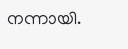നന്നായി.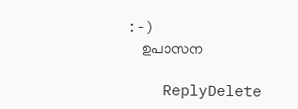:-)
    ഉപാസന

    ReplyDelete